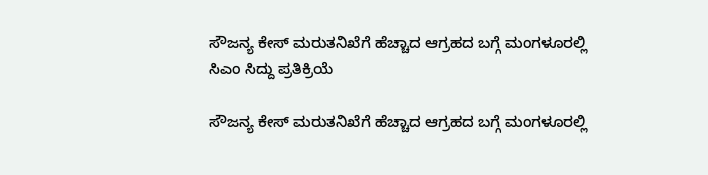ಸೌಜನ್ಯ ಕೇಸ್ ಮರುತನಿಖೆಗೆ ಹೆಚ್ಚಾದ ಆಗ್ರಹದ ಬಗ್ಗೆ ಮಂಗಳೂರಲ್ಲಿ ಸಿಎಂ ಸಿದ್ದು ಪ್ರತಿಕ್ರಿಯೆ

ಸೌಜನ್ಯ ಕೇಸ್ ಮರುತನಿಖೆಗೆ ಹೆಚ್ಚಾದ ಆಗ್ರಹದ ಬಗ್ಗೆ ಮಂಗಳೂರಲ್ಲಿ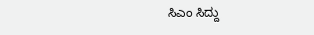ಸಿಎಂ ಸಿದ್ದು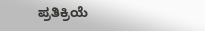ಪ್ರತಿಕ್ರಿಯೆ